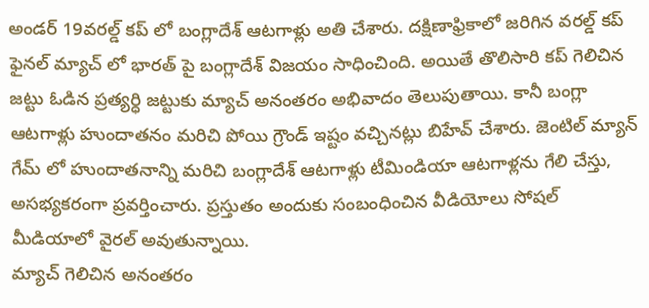అండర్ 19వరల్డ్ కప్ లో బంగ్లాదేశ్ ఆటగాళ్లు అతి చేశారు. దక్షిణాఫ్రికాలో జరిగిన వరల్డ్ కప్ ఫైనల్ మ్యాచ్ లో భారత్ పై బంగ్లాదేశ్ విజయం సాధించింది. అయితే తొలిసారి కప్ గెలిచిన జట్టు ఓడిన ప్రత్యర్ధి జట్టుకు మ్యాచ్ అనంతరం అభివాదం తెలుపుతాయి. కానీ బంగ్లా ఆటగాళ్లు హుందాతనం మరిచి పోయి గ్రౌండ్ ఇష్టం వచ్చినట్లు బిహేవ్ చేశారు. జెంటిల్ మ్యాన్ గేమ్ లో హుందాతనాన్ని మరిచి బంగ్లాదేశ్ ఆటగాళ్లు టీమిండియా ఆటగాళ్లను గేలి చేస్తు, అసభ్యకరంగా ప్రవర్తించారు. ప్రస్తుతం అందుకు సంబంధించిన వీడియోలు సోషల్ మీడియాలో వైరల్ అవుతున్నాయి.
మ్యాచ్ గెలిచిన అనంతరం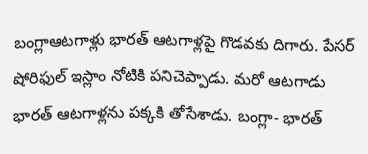బంగ్లాఆటగాళ్లు భారత్ ఆటగాళ్లపై గొడవకు దిగారు. పేసర్ షోరిఫుల్ ఇస్లాం నోటికి పనిచెప్పాడు. మరో ఆటగాడు భారత్ ఆటగాళ్లను పక్కకి తోసేశాడు. బంగ్లా- భారత్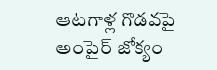ఆటగాళ్ల గొడవపై అంపైర్ జోక్యం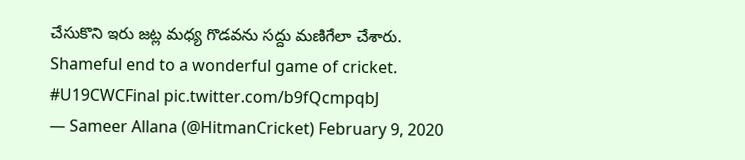చేసుకొని ఇరు జట్ల మధ్య గొడవను సద్దు మణిగేలా చేశారు.
Shameful end to a wonderful game of cricket. #U19CWCFinal pic.twitter.com/b9fQcmpqbJ
— Sameer Allana (@HitmanCricket) February 9, 2020